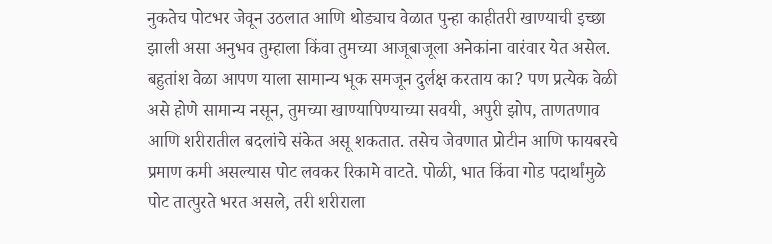नुकतेच पोटभर जेवून उठलात आणि थोड्याच वेळात पुन्हा काहीतरी खाण्याची इच्छा झाली असा अनुभव तुम्हाला किंवा तुमच्या आजूबाजूला अनेकांना वारंवार येत असेल. बहुतांश वेळा आपण याला सामान्य भूक समजून दुर्लक्ष करताय का? पण प्रत्येक वेळी असे होणे सामान्य नसून, तुमच्या खाण्यापिण्याच्या सवयी, अपुरी झोप, ताणतणाव आणि शरीरातील बदलांचे संकेत असू शकतात. तसेच जेवणात प्रोटीन आणि फायबरचे प्रमाण कमी असल्यास पोट लवकर रिकामे वाटते. पोळी, भात किंवा गोड पदार्थांमुळे पोट तात्पुरते भरत असले, तरी शरीराला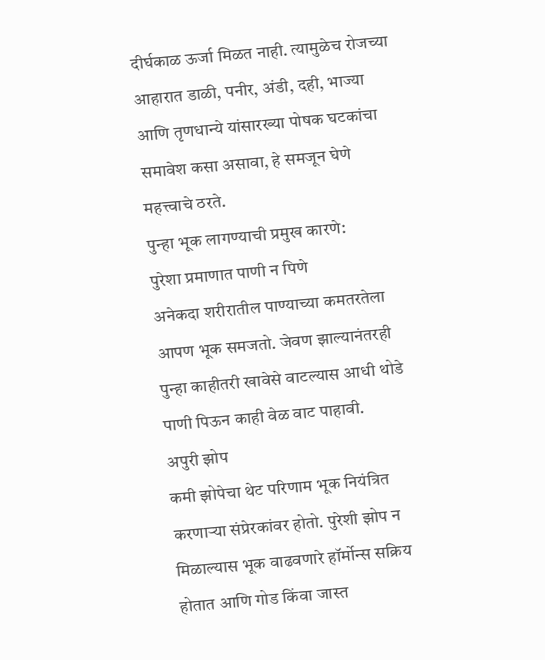दीर्घकाळ ऊर्जा मिळत नाही. त्यामुळेच रोजच्या आहारात डाळी, पनीर, अंडी, दही, भाज्या आणि तृणधान्ये यांसारख्या पोषक घटकांचा समावेश कसा असावा, हे समजून घेणे महत्त्वाचे ठरते.
पुन्हा भूक लागण्याची प्रमुख कारणे:
पुरेशा प्रमाणात पाणी न पिणे
अनेकदा शरीरातील पाण्याच्या कमतरतेला आपण भूक समजतो. जेवण झाल्यानंतरही पुन्हा काहीतरी खावेसे वाटल्यास आधी थोडे पाणी पिऊन काही वेळ वाट पाहावी.
अपुरी झोप
कमी झोपेचा थेट परिणाम भूक नियंत्रित करणाऱ्या संप्रेरकांवर होतो. पुरेशी झोप न मिळाल्यास भूक वाढवणारे हॉर्मोन्स सक्रिय होतात आणि गोड किंवा जास्त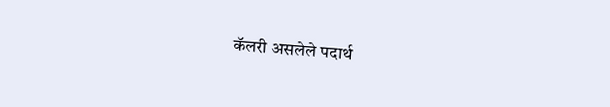कॅलरी असलेले पदार्थ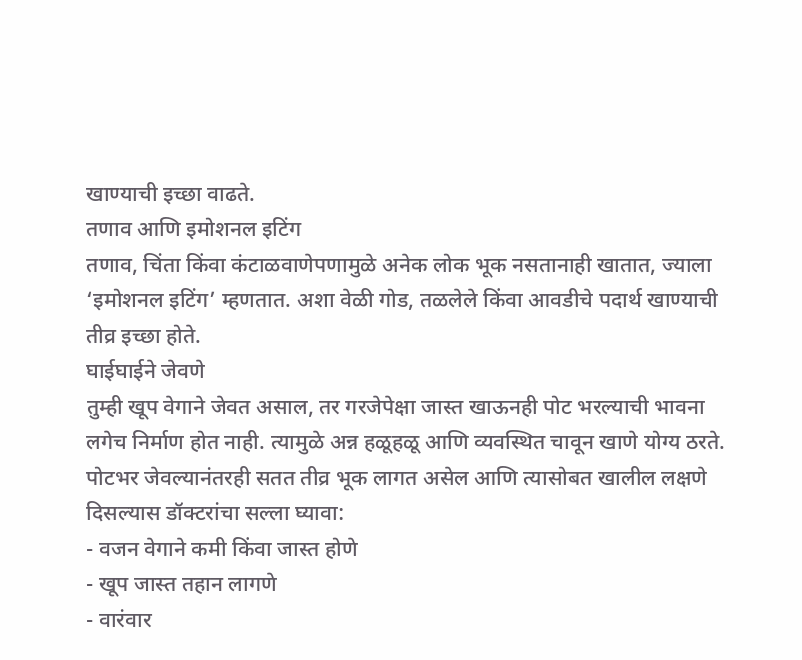खाण्याची इच्छा वाढते.
तणाव आणि इमोशनल इटिंग
तणाव, चिंता किंवा कंटाळवाणेपणामुळे अनेक लोक भूक नसतानाही खातात, ज्याला ‘इमोशनल इटिंग’ म्हणतात. अशा वेळी गोड, तळलेले किंवा आवडीचे पदार्थ खाण्याची तीव्र इच्छा होते.
घाईघाईने जेवणे
तुम्ही खूप वेगाने जेवत असाल, तर गरजेपेक्षा जास्त खाऊनही पोट भरल्याची भावना लगेच निर्माण होत नाही. त्यामुळे अन्न हळूहळू आणि व्यवस्थित चावून खाणे योग्य ठरते.
पोटभर जेवल्यानंतरही सतत तीव्र भूक लागत असेल आणि त्यासोबत खालील लक्षणे दिसल्यास डॉक्टरांचा सल्ला घ्यावा:
- वजन वेगाने कमी किंवा जास्त होणे
- खूप जास्त तहान लागणे
- वारंवार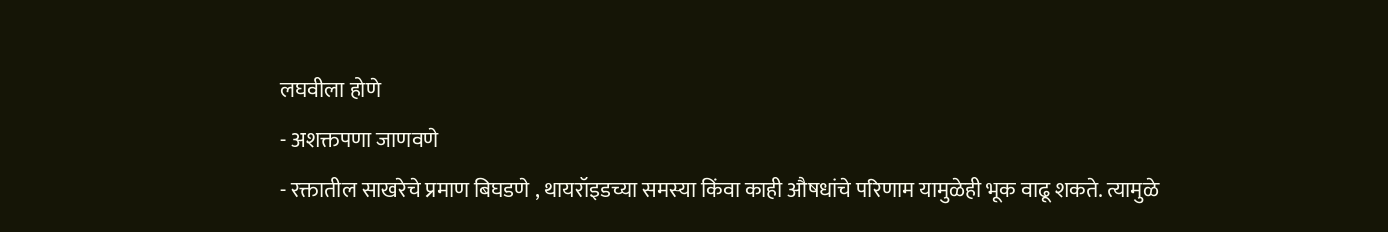लघवीला होणे
- अशक्तपणा जाणवणे
- रक्तातील साखरेचे प्रमाण बिघडणे , थायरॉइडच्या समस्या किंवा काही औषधांचे परिणाम यामुळेही भूक वाढू शकते. त्यामुळे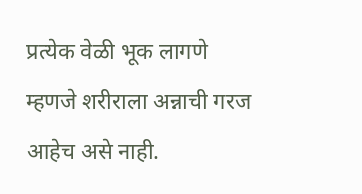प्रत्येक वेळी भूक लागणे म्हणजे शरीराला अन्नाची गरज आहेच असे नाही.